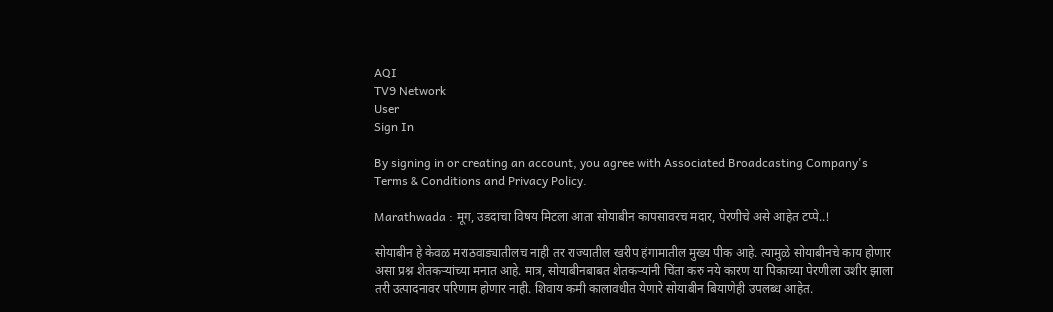AQI
TV9 Network
User
Sign In

By signing in or creating an account, you agree with Associated Broadcasting Company's Terms & Conditions and Privacy Policy.

Marathwada : मूग, उडदाचा विषय मिटला आता सोयाबीन कापसावरच मदार, पेरणीचे असे आहेत टप्पे..!

सोयाबीन हे केवळ मराठवाड्यातीलच नाही तर राज्यातील खरीप हंगामातील मुख्य पीक आहे. त्यामुळे सोयाबीनचे काय होणार असा प्रश्न शेतकऱ्यांच्या मनात आहे. मात्र, सोयाबीनबाबत शेतकऱ्यांनी चिंता करु नये कारण या पिकाच्या पेरणीला उशीर झाला तरी उत्पादनावर परिणाम होणार नाही. शिवाय कमी कालावधीत येणारे सोयाबीन बियाणेही उपलब्ध आहेत.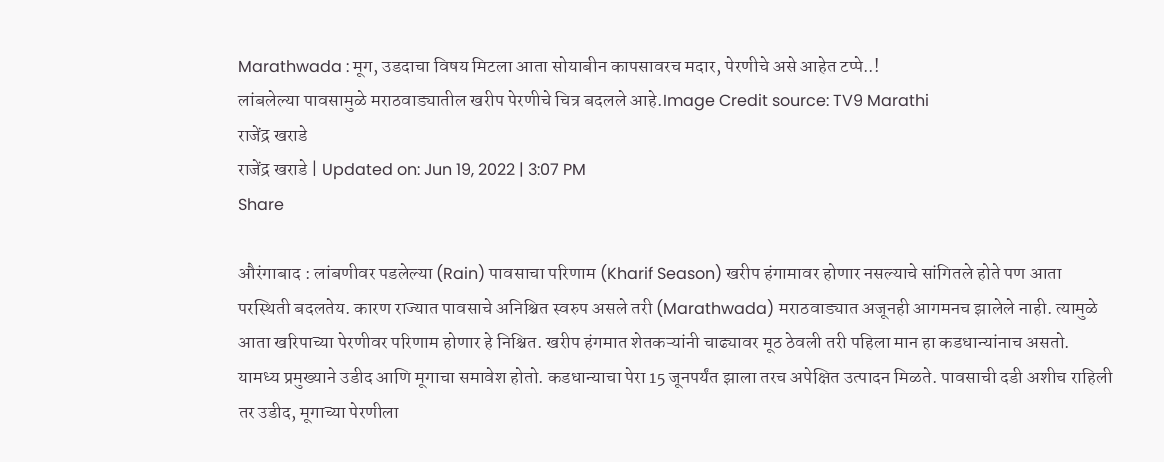Marathwada : मूग, उडदाचा विषय मिटला आता सोयाबीन कापसावरच मदार, पेरणीचे असे आहेत टप्पे..!
लांबलेल्या पावसामुळे मराठवाड्यातील खरीप पेरणीचे चित्र बदलले आहे.Image Credit source: TV9 Marathi
राजेंद्र खराडे
राजेंद्र खराडे | Updated on: Jun 19, 2022 | 3:07 PM
Share

औरंगाबाद : लांबणीवर पडलेल्या (Rain) पावसाचा परिणाम (Kharif Season) खरीप हंगामावर होणार नसल्याचे सांगितले होते पण आता परस्थिती बदलतेय. कारण राज्यात पावसाचे अनिश्चित स्वरुप असले तरी (Marathwada) मराठवाड्यात अजूनही आगमनच झालेले नाही. त्यामुळे आता खरिपाच्या पेरणीवर परिणाम होणार हे निश्चित. खरीप हंगमात शेतकऱ्यांनी चाढ्यावर मूठ ठेवली तरी पहिला मान हा कडधान्यांनाच असतो. यामध्य प्रमुख्याने उडीद आणि मूगाचा समावेश होतो. कडधान्याचा पेरा 15 जूनपर्यंत झाला तरच अपेक्षित उत्पादन मिळते. पावसाची दडी अशीच राहिली तर उडीद, मूगाच्या पेरणीला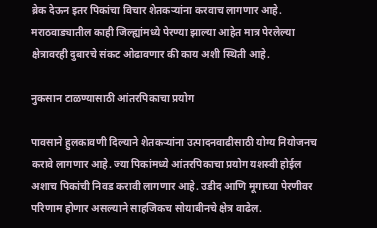ब्रेक देऊन इतर पिकांचा विचार शेतकऱ्यांना करवाच लागणार आहे. मराठवाड्यातील काही जिल्ह्यांमध्ये पेरण्या झाल्या आहेत मात्र पेरलेल्या क्षेत्रावरही दुबारचे संकट ओढावणार की काय अशी स्थिती आहे.

नुकसान टाळण्यासाठी आंतरपिकाचा प्रयोग

पावसाने हुलकावणी दिल्याने शेतकऱ्यांना उत्पादनवाढीसाठी योग्य नियोजनच करावे लागणार आहे. ज्या पिकांमध्ये आंतरपिकाचा प्रयोग यशस्वी होईल अशाच पिकांची निवड करावी लागणार आहे. उडीद आणि मूगाच्या पेरणीवर परिणाम होणार असल्याने साहजिकच सोयाबीनचे क्षेत्र वाढेल.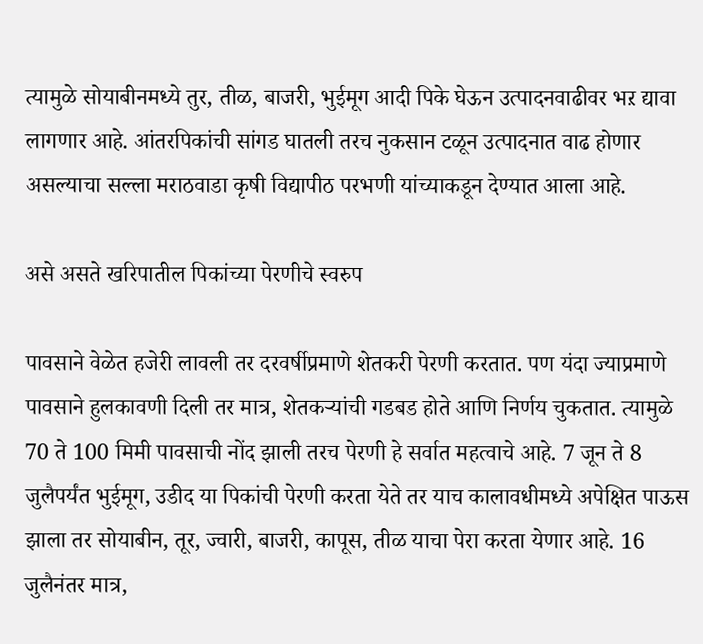त्यामुळे सोयाबीनमध्ये तुर, तीळ, बाजरी, भुईमूग आदी पिके घेऊन उत्पादनवाढीवर भऱ द्यावा लागणार आहे. आंतरपिकांची सांगड घातली तरच नुकसान टळून उत्पादनात वाढ होणार असल्याचा सल्ला मराठवाडा कृषी विद्यापीठ परभणी यांच्याकडून देण्यात आला आहे.

असे असते खरिपातील पिकांच्या पेरणीचे स्वरुप

पावसाने वेळेत हजेरी लावली तर दरवर्षीप्रमाणे शेतकरी पेरणी करतात. पण यंदा ज्याप्रमाणे पावसाने हुलकावणी दिली तर मात्र, शेतकऱ्यांची गडबड होते आणि निर्णय चुकतात. त्यामुळे 70 ते 100 मिमी पावसाची नोंद झाली तरच पेरणी हे सर्वात महत्वाचे आहे. 7 जून ते 8 जुलैपर्यंत भुईमूग, उडीद या पिकांची पेरणी करता येते तर याच कालावधीमध्ये अपेक्षित पाऊस झाला तर सोयाबीन, तूर, ज्वारी, बाजरी, कापूस, तीळ याचा पेरा करता येणार आहे. 16 जुलैनंतर मात्र,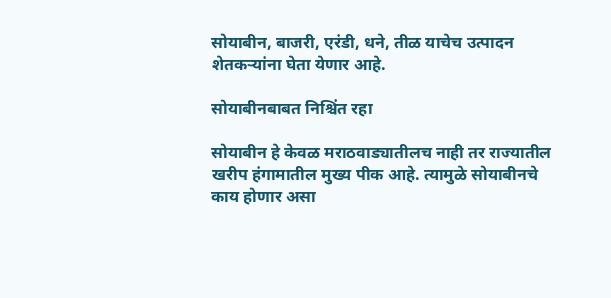सोयाबीन, बाजरी, एरंडी, धने, तीळ याचेच उत्पादन शेतकऱ्यांना घेता येणार आहे.

सोयाबीनबाबत निश्चिंत रहा

सोयाबीन हे केवळ मराठवाड्यातीलच नाही तर राज्यातील खरीप हंगामातील मुख्य पीक आहे. त्यामुळे सोयाबीनचे काय होणार असा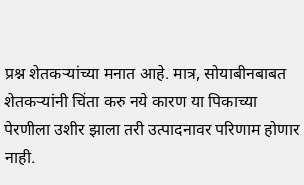प्रश्न शेतकऱ्यांच्या मनात आहे. मात्र, सोयाबीनबाबत शेतकऱ्यांनी चिंता करु नये कारण या पिकाच्या पेरणीला उशीर झाला तरी उत्पादनावर परिणाम होणार नाही.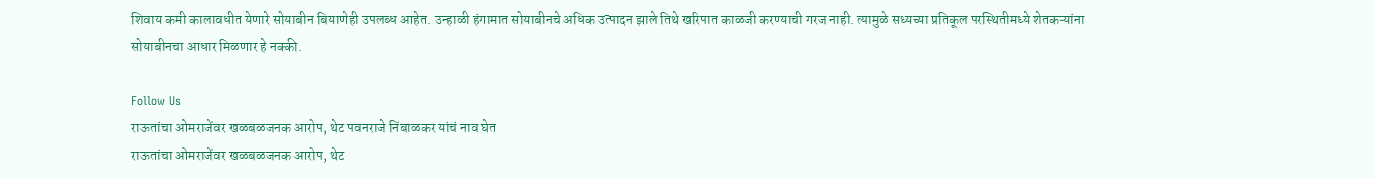शिवाय कमी कालावधीत येणारे सोयाबीन बियाणेही उपलब्ध आहेत. उन्हाळी हंगामात सोयाबीनचे अधिक उत्पादन झाले तिथे खरिपात काळजी करण्याची गरज नाही. त्यामुळे सध्यच्या प्रतिकूल परस्थितीमध्ये शेतकऱ्यांना सोयाबीनचा आधार मिळणार हे नक्की.

Follow Us
राऊतांचा ओमराजेंवर खळबळजनक आरोप, थेट पवनराजे निंबाळकर यांचं नाव घेत
राऊतांचा ओमराजेंवर खळबळजनक आरोप, थेट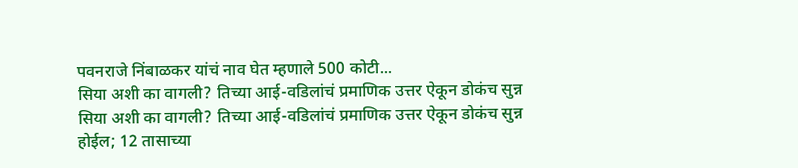पवनराजे निंबाळकर यांचं नाव घेत म्हणाले 500 कोटी...
सिया अशी का वागली? तिच्या आई-वडिलांचं प्रमाणिक उत्तर ऐकून डोकंच सुन्न
सिया अशी का वागली? तिच्या आई-वडिलांचं प्रमाणिक उत्तर ऐकून डोकंच सुन्न होईल; 12 तासाच्या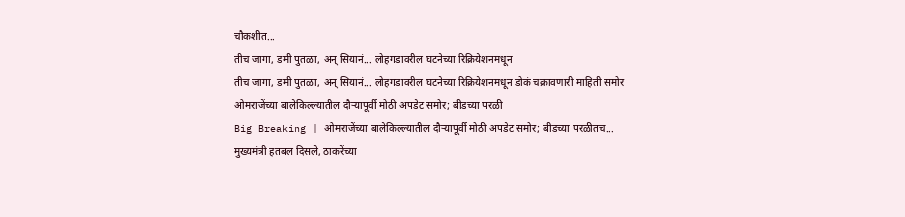चौकशीत...
तीच जागा, डमी पुतळा, अन् सियानं... लोहगडावरील घटनेच्या रिक्रियेशनमधून
तीच जागा, डमी पुतळा, अन् सियानं... लोहगडावरील घटनेच्या रिक्रियेशनमधून डोकं चक्रावणारी माहिती समोर
ओमराजेंच्या बालेकिल्ल्यातील दौऱ्यापूर्वी मोठी अपडेट समोर; बीडच्या परळी
Big Breaking | ओमराजेंच्या बालेकिल्ल्यातील दौऱ्यापूर्वी मोठी अपडेट समोर; बीडच्या परळीतच...
मुख्यमंत्री हतबल दिसले, ठाकरेंच्या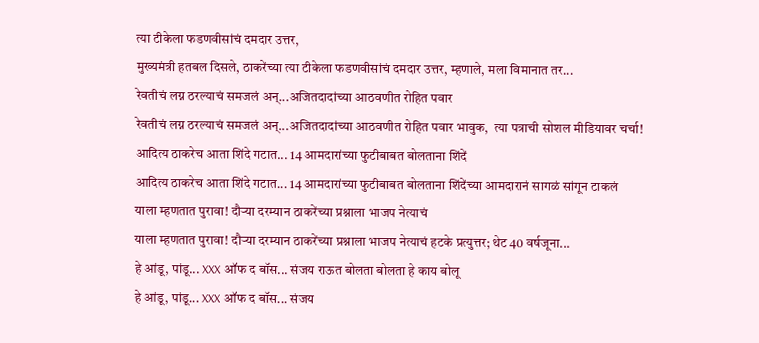त्या टीकेला फडणवीसांचं दमदार उत्तर,
मुख्यमंत्री हतबल दिसले, ठाकरेंच्या त्या टीकेला फडणवीसांचं दमदार उत्तर, म्हणाले, मला विमानात तर...
रेवतीचं लग्न ठरल्याचं समजलं अन्...अजितदादांच्या आठवणीत रोहित पवार
रेवतीचं लग्न ठरल्याचं समजलं अन्...अजितदादांच्या आठवणीत रोहित पवार भावुक,  त्या पत्राची सोशल मीडियावर चर्चा!
आदित्य ठाकरेच आता शिंदे गटात... 14 आमदारांच्या फुटीबाबत बोलताना शिंदें
आदित्य ठाकरेच आता शिंदे गटात... 14 आमदारांच्या फुटीबाबत बोलताना शिंदेंच्या आमदारानं सागळं सांगून टाकलं
याला म्हणतात पुरावा! दौऱ्या दरम्यान ठाकरेंच्या प्रश्नाला भाजप नेत्याचं
याला म्हणतात पुरावा! दौऱ्या दरम्यान ठाकरेंच्या प्रश्नाला भाजप नेत्याचं हटके प्रत्युत्तर; थेट 40 वर्षजूना...
हे आंडू, पांडू... XXX ऑफ द बॉस... संजय राऊत बोलता बोलता हे काय बोलू
हे आंडू, पांडू... XXX ऑफ द बॉस... संजय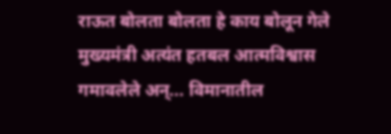राऊत बोलता बोलता हे काय बोलून गेले
मुख्यमंत्री अत्यंत हतबल आत्मविश्वास गमावलेले अन्... विमानातील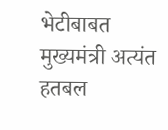भेटीबाबत
मुख्यमंत्री अत्यंत हतबल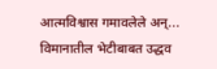आत्मविश्वास गमावलेले अन्... विमानातील भेटीबाबत उद्धव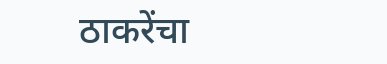ठाकरेंचा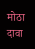मोठा दावा